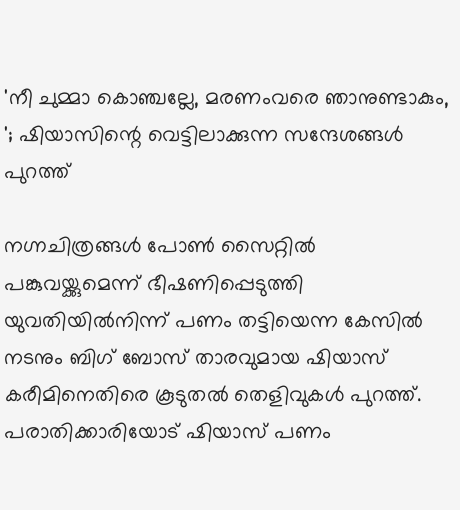'നീ ചുമ്മാ കൊഞ്ചല്ലേ, മരണംവരെ ഞാനുണ്ടാകും, '; ഷിയാസിന്റെ വെട്ടിലാക്കുന്ന സന്ദേശങ്ങൾ പുറത്ത്

നഗ്നചിത്രങ്ങൾ പോൺ സൈറ്റിൽ പങ്കുവയ്ക്കുമെന്ന് ഭീഷണിപ്പെടുത്തി യുവതിയിൽനിന്ന് പണം തട്ടിയെന്ന കേസിൽ നടനും ബിഗ് ബോസ് താരവുമായ ഷിയാസ് കരീമിനെതിരെ കൂടുതൽ തെളിവുകൾ പുറത്ത്. പരാതിക്കാരിയോട് ഷിയാസ് പണം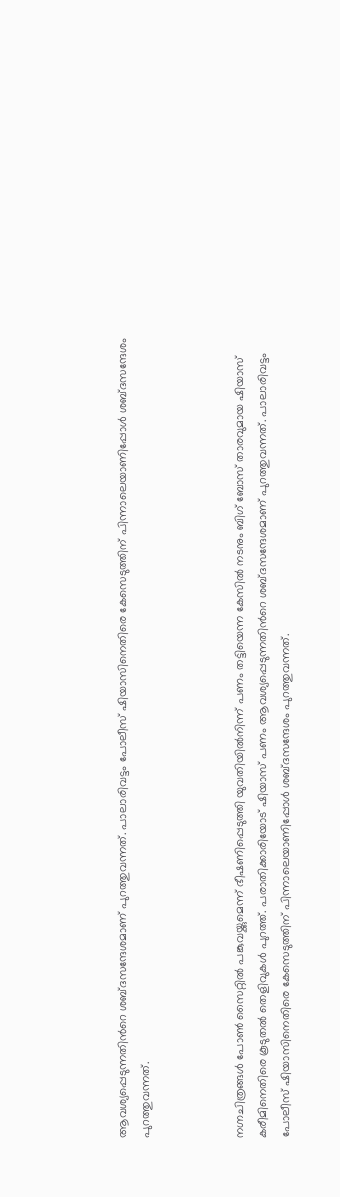ആവശ്യപ്പെടുന്നതിന്‍റെ ശബ്ദസന്ദേശമാണ് പുറത്തുവന്നത്. പാലാരിവട്ടം പോലീസ് ഷിയാസിനെതിരെ കേസെടുത്തിന് പിന്നാലെയാണിപ്പോൾ ശബ്ദസന്ദേശം പുറത്തുവന്നത്.



നഗ്നചിത്രങ്ങൾ പോൺ സൈറ്റിൽ പങ്കുവയ്ക്കുമെന്ന് ഭീഷണിപ്പെടുത്തി യുവതിയിൽനിന്ന് പണം തട്ടിയെന്ന കേസിൽ നടനും ബിഗ് ബോസ് താരവുമായ ഷിയാസ് കരീമിനെതിരെ കൂടുതൽ തെളിവുകൾ പുറത്ത്. പരാതിക്കാരിയോട് ഷിയാസ് പണം ആവശ്യപ്പെടുന്നതിന്‍റെ ശബ്ദസന്ദേശമാണ് പുറത്തുവന്നത്. പാലാരിവട്ടം പോലീസ് ഷിയാസിനെതിരെ കേസെടുത്തിന് പിന്നാലെയാണിപ്പോൾ ശബ്ദസന്ദേശം പുറത്തുവന്നത്.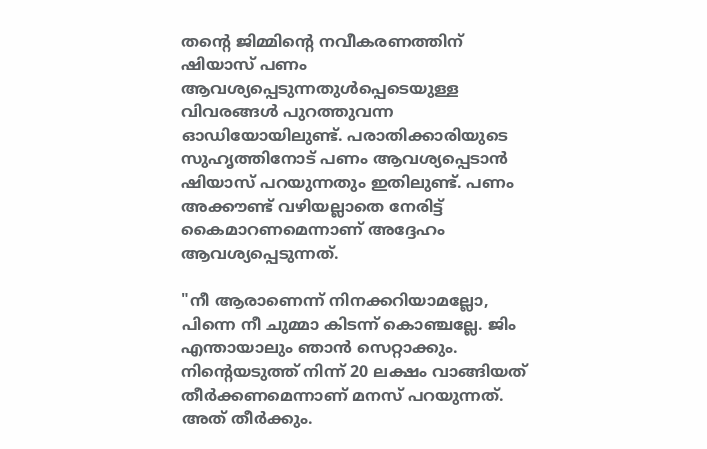തന്റെ ജിമ്മിന്റെ നവീകരണത്തിന് ഷിയാസ് പണം ആവശ്യപ്പെടുന്നതുൾപ്പെടെയുള്ള വിവരങ്ങൾ പുറത്തുവന്ന ഓഡിയോയിലുണ്ട്. പരാതിക്കാരിയുടെ സുഹൃത്തിനോട് പണം ആവശ്യപ്പെടാൻ ഷിയാസ് പറയുന്നതും ഇതിലുണ്ട്. പണം അക്കൗണ്ട്‌ വഴിയല്ലാതെ നേരിട്ട് കൈമാറണമെന്നാണ് അദ്ദേഹം ആവശ്യപ്പെടുന്നത്.

"നീ ആരാണെന്ന് നിനക്കറിയാമല്ലോ, പിന്നെ നീ ചുമ്മാ കിടന്ന് കൊഞ്ചല്ലേ. ജിം എന്തായാലും ഞാൻ സെറ്റാക്കും. നിന്‍റെയടുത്ത് നിന്ന് 20 ലക്ഷം വാങ്ങിയത് തീർക്കണമെന്നാണ് മനസ് പറയുന്നത്. അത് തീർക്കും.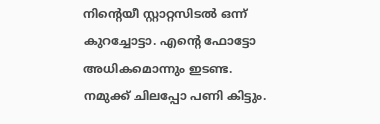നിന്‍റെയീ സ്റ്റാറ്റസിടൽ ഒന്ന് കുറച്ചോട്ടാ. എന്‍റെ ഫോട്ടോ അധികമൊന്നും ഇടണ്ട. നമുക്ക് ചിലപ്പോ പണി കിട്ടും.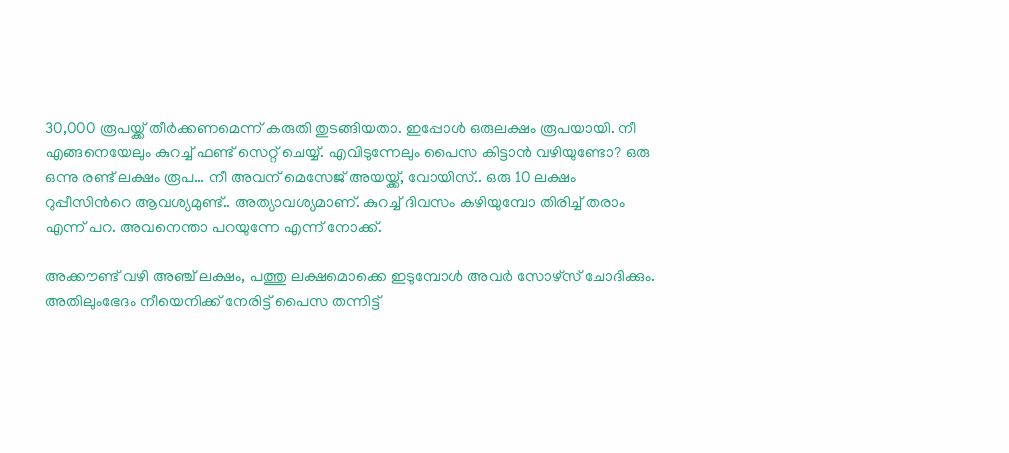30,000 രൂപയ്ക്ക് തീർക്കണമെന്ന് കരുതി തുടങ്ങിയതാ. ഇപ്പോൾ ഒരുലക്ഷം രൂപയായി. നീ എങ്ങനെയേലും കുറച്ച് ഫണ്ട് സെറ്റ് ചെയ്യ്. എവിടുന്നേലും പൈസ കിട്ടാൻ വഴിയുണ്ടോ? ഒരു ഒന്നു രണ്ട് ലക്ഷം രൂപ… നീ അവന് മെസേജ് അയയ്ക്ക്, വോയിസ്.. ഒരു 10 ലക്ഷം റുപ്പീസിന്‍റെ ആവശ്യമുണ്ട്.. അത്യാവശ്യമാണ്. കുറച്ച് ദിവസം കഴിയുമ്പോ തിരിച്ച് തരാം എന്ന് പറ. അവനെന്താ പറയുന്നേ എന്ന് നോക്ക്.

അക്കൗണ്ട് വഴി അഞ്ച് ലക്ഷം, പത്തു ലക്ഷമൊക്കെ ഇടുമ്പോൾ അവർ സോഴ്സ് ചോദിക്കും. അതിലുംഭേദം നീയെനിക്ക് നേരിട്ട് പൈസ തന്നിട്ട്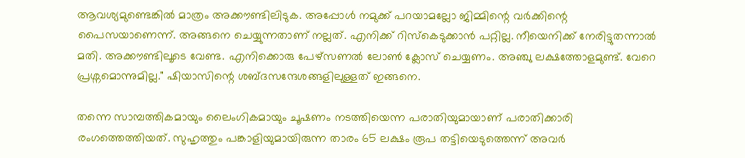ആവശ്യമുണ്ടെങ്കിൽ മാത്രം അക്കൗണ്ടിലിടുക. അപ്പോൾ നമുക്ക് പറയാമല്ലോ ജിമ്മിന്റെ വർക്കിന്റെ പൈസയാണെന്ന്. അങ്ങനെ ചെയ്യുന്നതാണ് നല്ലത്. എനിക്ക് റിസ്കെടുക്കാൻ പറ്റില്ല. നീയെനിക്ക് നേരിട്ടുതന്നാൽ മതി. അക്കൗണ്ടിലൂടെ വേണ്ട. എനിക്കൊരു പേഴ്സണൽ ലോൺ ക്ലോസ് ചെയ്യണം. അഞ്ചു ലക്ഷത്തോളമുണ്ട്. വേറെ പ്രശ്നമൊന്നുമില്ല." ഷിയാസിന്റെ ശബ്ദസന്ദേശങ്ങളിലുള്ളത് ഇങ്ങനെ.

തന്നെ സാമ്പത്തികമായും ലൈംഗികമായും ചൂഷണം നടത്തിയെന്ന പരാതിയുമായാണ് പരാതിക്കാരി രംഗത്തെത്തിയത്. സുഹൃത്തും പങ്കാളിയുമായിരുന്ന താരം 65 ലക്ഷം രൂപ തട്ടിയെടുത്തെന്ന് അവർ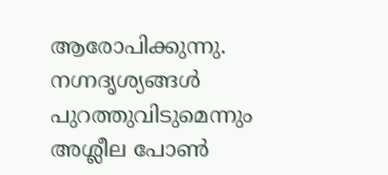ആരോപിക്കുന്നു. നഗ്നദൃശ്യങ്ങൾ പുറത്തുവിടുമെന്നും അശ്ലീല പോൺ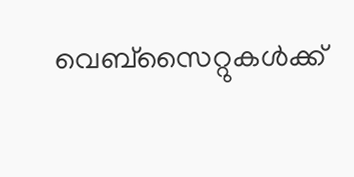വെബ്സൈറ്റുകൾക്ക്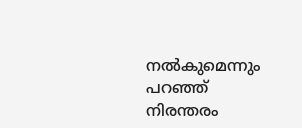നൽകുമെന്നും പറഞ്ഞ് നിരന്തരം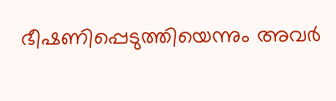ഭീഷണിപ്പെടുത്തിയെന്നും അവർ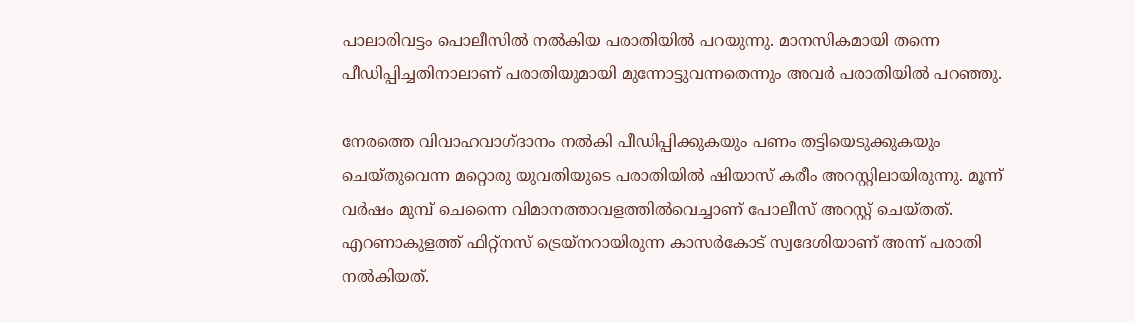പാലാരിവട്ടം പൊലീസിൽ നൽകിയ പരാതിയിൽ പറയുന്നു. മാനസികമായി തന്നെ പീഡിപ്പിച്ചതിനാലാണ് പരാതിയുമായി മുന്നോട്ടുവന്നതെന്നും അവർ പരാതിയിൽ പറഞ്ഞു.

നേരത്തെ വിവാഹവാഗ്ദാനം നൽകി പീഡിപ്പിക്കുകയും പണം തട്ടിയെടുക്കുകയും ചെയ്തുവെന്ന മറ്റൊരു യുവതിയുടെ പരാതിയിൽ ഷിയാസ് കരീം അറസ്റ്റിലായിരുന്നു. മൂന്ന് വർഷം മുമ്പ് ചെന്നൈ വിമാനത്താവളത്തിൽവെച്ചാണ് പോലീസ് അറസ്റ്റ് ചെയ്തത്. എറണാകുളത്ത് ഫിറ്റ്‌നസ് ട്രെയ്‌നറായിരുന്ന കാസർകോട് സ്വദേശിയാണ് അന്ന് പരാതി നൽകിയത്.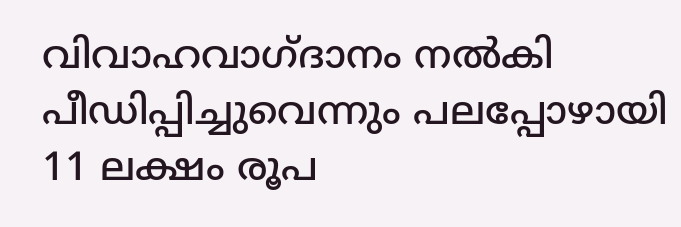വിവാഹവാഗ്ദാനം നൽകി പീഡിപ്പിച്ചുവെന്നും പലപ്പോഴായി 11 ലക്ഷം രൂപ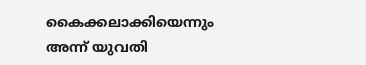കൈക്കലാക്കിയെന്നും അന്ന് യുവതി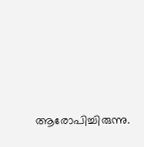ആരോപിച്ചിരുന്നു.